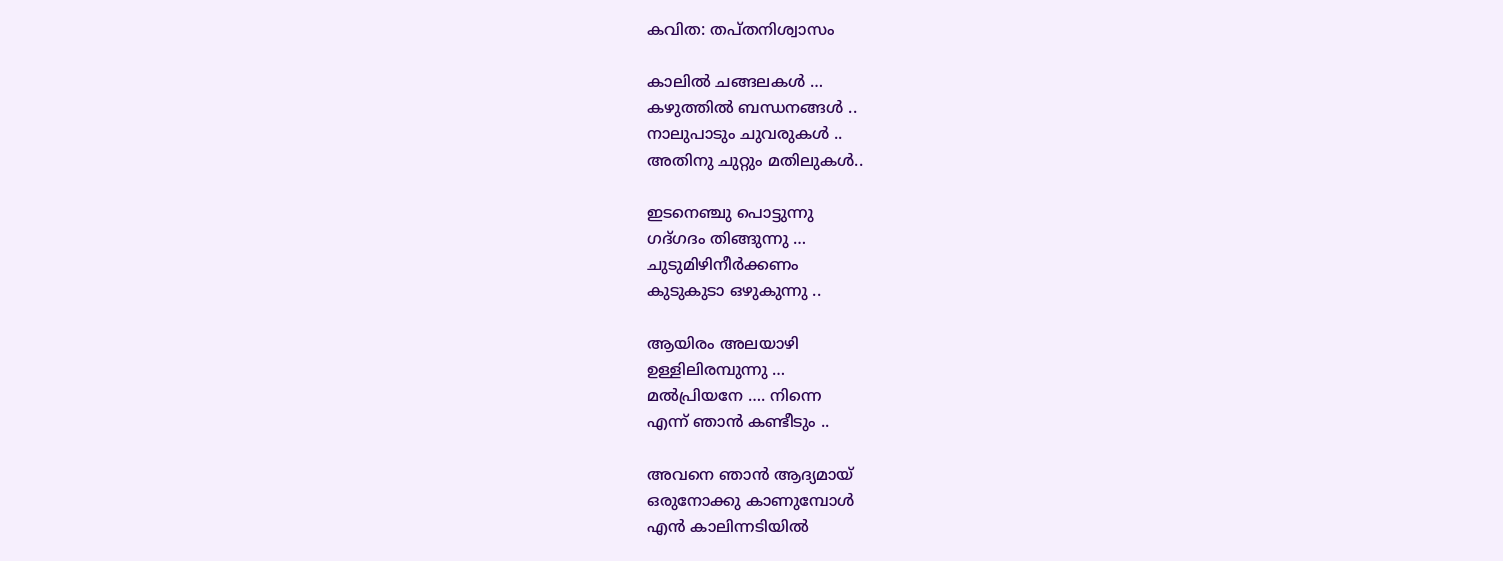കവിത: തപ്തനിശ്വാസം

കാലിൽ ചങ്ങലകൾ …
കഴുത്തിൽ ബന്ധനങ്ങൾ ..
നാലുപാടും ചുവരുകൾ ..
അതിനു ചുറ്റും മതിലുകൾ..

ഇടനെഞ്ചു പൊട്ടുന്നു
ഗദ്ഗദം തിങ്ങുന്നു …
ചുടുമിഴിനീർക്കണം
കുടുകുടാ ഒഴുകുന്നു ..

ആയിരം അലയാഴി
ഉള്ളിലിരമ്പുന്നു …
മൽപ്രിയനേ …. നിന്നെ
എന്ന് ഞാൻ കണ്ടീടും ..

അവനെ ഞാൻ ആദ്യമായ്
ഒരുനോക്കു കാണുമ്പോൾ
എൻ കാലിന്നടിയിൽ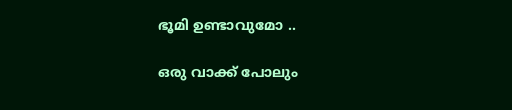ഭൂമി ഉണ്ടാവുമോ ..

ഒരു വാക്ക് പോലും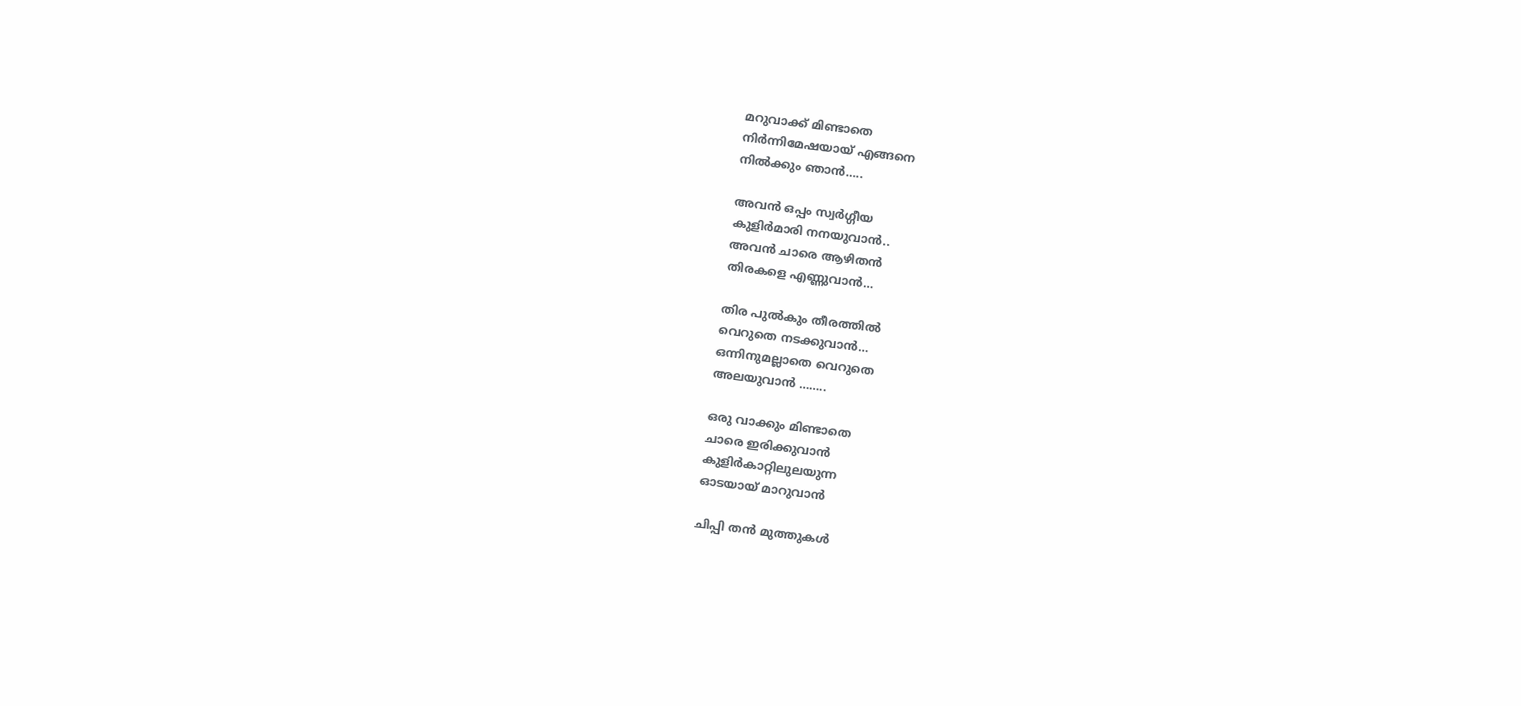മറുവാക്ക് മിണ്ടാതെ
നിർന്നിമേഷയായ്‌ എങ്ങനെ
നിൽക്കും ഞാൻ…..

അവൻ ഒപ്പം സ്വർഗ്ഗീയ
കുളിർമാരി നനയുവാൻ..
അവൻ ചാരെ ആഴിതൻ
തിരകളെ എണ്ണുവാൻ…

തിര പുൽകും തീരത്തിൽ
വെറുതെ നടക്കുവാൻ…
ഒന്നിനുമല്ലാതെ വെറുതെ
അലയുവാൻ ……..

ഒരു വാക്കും മിണ്ടാതെ
ചാരെ ഇരിക്കുവാൻ
കുളിർകാറ്റിലുലയുന്ന
ഓടയായ് മാറുവാൻ

ചിപ്പി തൻ മുത്തുകൾ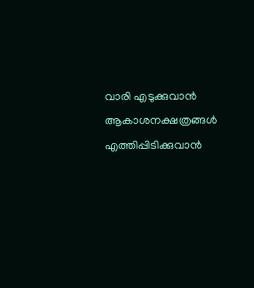വാരി എടുക്കുവാൻ
ആകാശനക്ഷത്രങ്ങൾ
എത്തിപ്പിടിക്കുവാൻ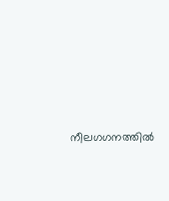നീലഗഗനത്തിൽ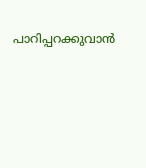പാറിപ്പറക്കുവാൻ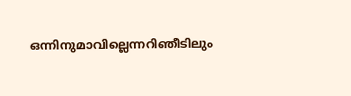ഒന്നിനുമാവില്ലെന്നറിഞീടിലും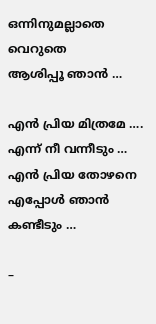ഒന്നിനുമല്ലാതെ വെറുതെ
ആശിപ്പൂ ഞാൻ …

എൻ പ്രിയ മിത്രമേ ….
എന്ന് നീ വന്നീടും …
എൻ പ്രിയ തോഴനെ
എപ്പോൾ ഞാൻ കണ്ടീടും …

–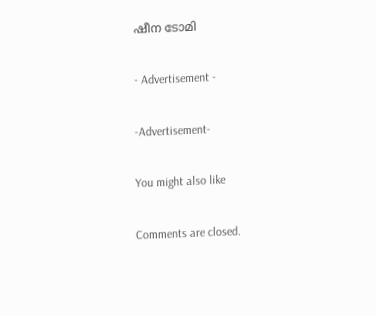ഷീന ടോമി

- Advertisement -

-Advertisement-

You might also like

Comments are closed.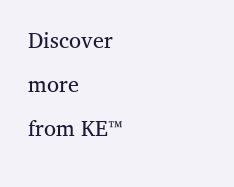Discover more from KE™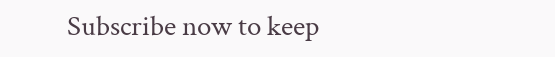Subscribe now to keep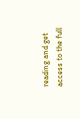reading and get access to the full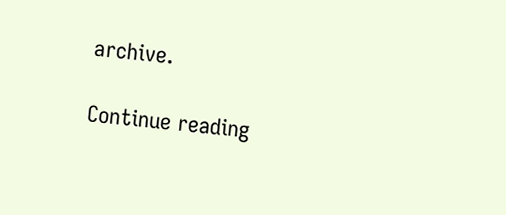archive.

Continue reading